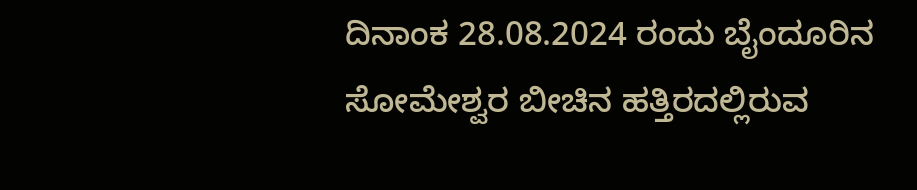ದಿನಾಂಕ 28.08.2024 ರಂದು ಬೈಂದೂರಿನ ಸೋಮೇಶ್ವರ ಬೀಚಿನ ಹತ್ತಿರದಲ್ಲಿರುವ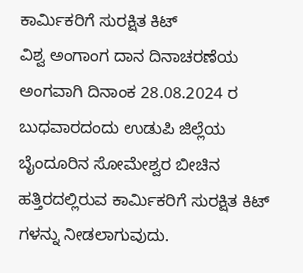ಕಾರ್ಮಿಕರಿಗೆ ಸುರಕ್ಷಿತ ಕಿಟ್
ವಿಶ್ವ ಅಂಗಾಂಗ ದಾನ ದಿನಾಚರಣೆಯ ಅಂಗವಾಗಿ ದಿನಾಂಕ 28.08.2024 ರ ಬುಧವಾರದಂದು ಉಡುಪಿ ಜಿಲ್ಲೆಯ ಬೈಂದೂರಿನ ಸೋಮೇಶ್ವರ ಬೀಚಿನ ಹತ್ತಿರದಲ್ಲಿರುವ ಕಾರ್ಮಿಕರಿಗೆ ಸುರಕ್ಷಿತ ಕಿಟ್ ಗಳನ್ನು ನೀಡಲಾಗುವುದು.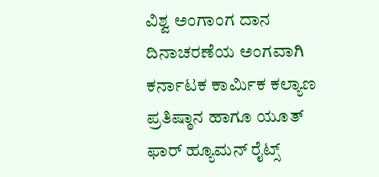ವಿಶ್ವ ಅಂಗಾಂಗ ದಾನ ದಿನಾಚರಣೆಯ ಅಂಗವಾಗಿ ಕರ್ನಾಟಕ ಕಾರ್ಮಿಕ ಕಲ್ಯಾಣ ಪ್ರತಿಷ್ಠಾನ ಹಾಗೂ ಯೂತ್ ಫಾರ್ ಹ್ಯೂಮನ್ ರೈಟ್ಸ್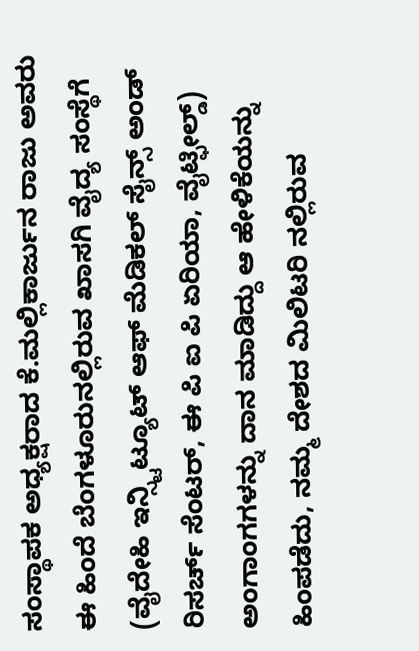ಸಂಸ್ಥಾಪಕ ಅಧ್ಯಕ್ಷರಾದ ಕೆ.ಮಲ್ಲಿಕಾರ್ಜುನ ರಾಜು ಅವರು ಈ ಹಿಂದೆ ಬೆಂಗಳೂರುನಲ್ಲಿರುವ ಖಾಸಗಿ ವೈದ್ಯ ಸಂಸ್ಥೆಗೆ (ವೈದೇಹಿ ಇನ್ಸ್ಟಿಟ್ಯೂಟ್ ಆಫ್ ಮೆಡಿಕಲ್ ಸೈನ್ಸ್ ಅಂಡ್ ರಿಸರ್ಚ್ ಸೆಂಟರ್, ಈ ಪಿ ಐ ಪಿ ಏರಿಯಾ, ವೈಟ್ಫೀಲ್ಡ್) ಅಂಗಾಂಗಗಳನ್ನು ದಾನ ಮಾಡಿದ್ದು ಆ ಹೇಳಿಕೆಯನ್ನು ಹಿಂಪಡೆದು, ನಮ್ಮ ದೇಶದ ಮಿಲಿಟರಿ ನಲ್ಲಿರುವ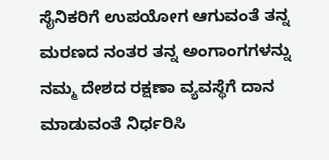ಸೈನಿಕರಿಗೆ ಉಪಯೋಗ ಆಗುವಂತೆ ತನ್ನ ಮರಣದ ನಂತರ ತನ್ನ ಅಂಗಾಂಗಗಳನ್ನು ನಮ್ಮ ದೇಶದ ರಕ್ಷಣಾ ವ್ಯವಸ್ಥೆಗೆ ದಾನ ಮಾಡುವಂತೆ ನಿರ್ಧರಿಸಿ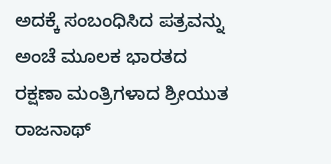ಅದಕ್ಕೆ ಸಂಬಂಧಿಸಿದ ಪತ್ರವನ್ನು ಅಂಚೆ ಮೂಲಕ ಭಾರತದ ರಕ್ಷಣಾ ಮಂತ್ರಿಗಳಾದ ಶ್ರೀಯುತ ರಾಜನಾಥ್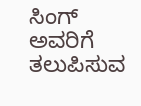ಸಿಂಗ್ ಅವರಿಗೆ ತಲುಪಿಸುವ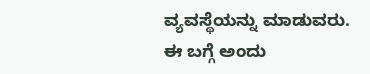ವ್ಯವಸ್ಥೆಯನ್ನು ಮಾಡುವರು. ಈ ಬಗ್ಗೆ ಅಂದು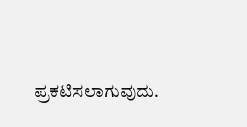ಪ್ರಕಟಿಸಲಾಗುವುದು.